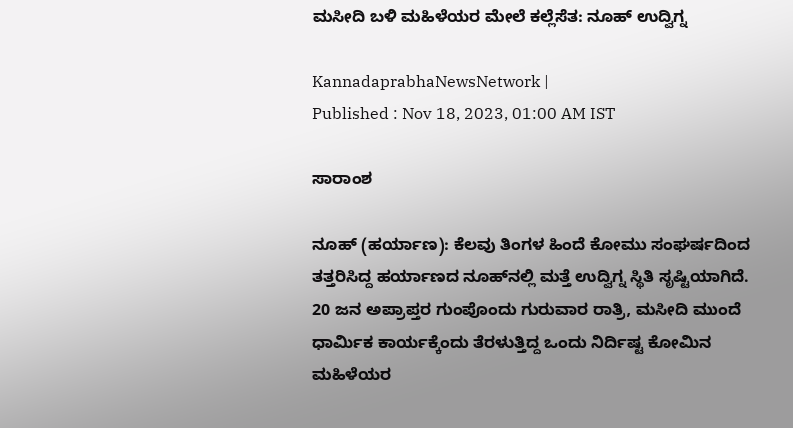ಮಸೀದಿ ಬಳಿ ಮಹಿಳೆಯರ ಮೇಲೆ ಕಲ್ಲೆಸೆತ: ನೂಹ್‌ ಉದ್ವಿಗ್ನ

KannadaprabhaNewsNetwork |
Published : Nov 18, 2023, 01:00 AM IST

ಸಾರಾಂಶ

ನೂಹ್‌ (ಹರ್ಯಾಣ): ಕೆಲವು ತಿಂಗಳ ಹಿಂದೆ ಕೋಮು ಸಂಘರ್ಷದಿಂದ ತತ್ತರಿಸಿದ್ದ ಹರ್ಯಾಣದ ನೂಹ್‌ನಲ್ಲಿ ಮತ್ತೆ ಉದ್ವಿಗ್ನ ಸ್ಥಿತಿ ಸೃಷ್ಟಿಯಾಗಿದೆ. 20 ಜನ ಅಪ್ರಾಪ್ತರ ಗುಂಪೊಂದು ಗುರುವಾರ ರಾತ್ರಿ, ಮಸೀದಿ ಮುಂದೆ ಧಾರ್ಮಿಕ ಕಾರ್ಯಕ್ಕೆಂದು ತೆರಳುತ್ತಿದ್ದ ಒಂದು ನಿರ್ದಿಷ್ಟ ಕೋಮಿನ ಮಹಿಳೆಯರ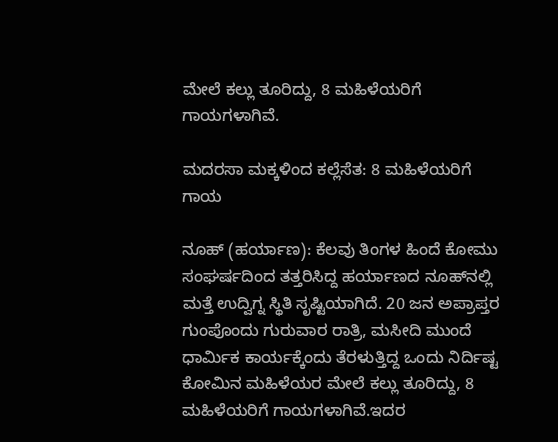ಮೇಲೆ ಕಲ್ಲು ತೂರಿದ್ದು, 8 ಮಹಿಳೆಯರಿಗೆ ಗಾಯಗಳಾಗಿವೆ.

ಮದರಸಾ ಮಕ್ಕಳಿಂದ ಕಲ್ಲೆಸೆತ: 8 ಮಹಿಳೆಯರಿಗೆ ಗಾಯ

ನೂಹ್‌ (ಹರ್ಯಾಣ): ಕೆಲವು ತಿಂಗಳ ಹಿಂದೆ ಕೋಮು ಸಂಘರ್ಷದಿಂದ ತತ್ತರಿಸಿದ್ದ ಹರ್ಯಾಣದ ನೂಹ್‌ನಲ್ಲಿ ಮತ್ತೆ ಉದ್ವಿಗ್ನ ಸ್ಥಿತಿ ಸೃಷ್ಟಿಯಾಗಿದೆ. 20 ಜನ ಅಪ್ರಾಪ್ತರ ಗುಂಪೊಂದು ಗುರುವಾರ ರಾತ್ರಿ, ಮಸೀದಿ ಮುಂದೆ ಧಾರ್ಮಿಕ ಕಾರ್ಯಕ್ಕೆಂದು ತೆರಳುತ್ತಿದ್ದ ಒಂದು ನಿರ್ದಿಷ್ಟ ಕೋಮಿನ ಮಹಿಳೆಯರ ಮೇಲೆ ಕಲ್ಲು ತೂರಿದ್ದು, 8 ಮಹಿಳೆಯರಿಗೆ ಗಾಯಗಳಾಗಿವೆ.ಇದರ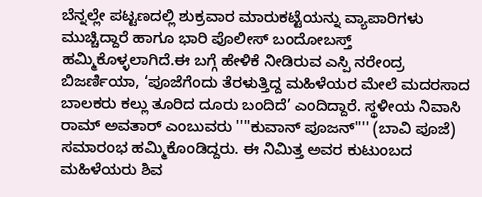ಬೆನ್ನಲ್ಲೇ ಪಟ್ಟಣದಲ್ಲಿ ಶುಕ್ರವಾರ ಮಾರುಕಟ್ಟೆಯನ್ನು ವ್ಯಾಪಾರಿಗಳು ಮುಚ್ಚಿದ್ದಾರೆ ಹಾಗೂ ಭಾರಿ ಪೊಲೀಸ್ ಬಂದೋಬಸ್ತ್‌ ಹಮ್ಮಿಕೊಳ್ಳಲಾಗಿದೆ.ಈ ಬಗ್ಗೆ ಹೇಳಿಕೆ ನೀಡಿರುವ ಎಸ್ಪಿ ನರೇಂದ್ರ ಬಿಜರ್ಣಿಯಾ, ‘ಪೂಜೆಗೆಂದು ತೆರಳುತ್ತಿದ್ದ ಮಹಿಳೆಯರ ಮೇಲೆ ಮದರಸಾದ ಬಾಲಕರು ಕಲ್ಲು ತೂರಿದ ದೂರು ಬಂದಿದೆ’ ಎಂದಿದ್ದಾರೆ. ಸ್ಥಳೀಯ ನಿವಾಸಿ ರಾಮ್ ಅವತಾರ್ ಎಂಬುವರು ''''ಕುವಾನ್ ಪೂಜನ್'''' (ಬಾವಿ ಪೂಜೆ) ಸಮಾರಂಭ ಹಮ್ಮಿಕೊಂಡಿದ್ದರು. ಈ ನಿಮಿತ್ತ ಅವರ ಕುಟುಂಬದ ಮಹಿಳೆಯರು ಶಿವ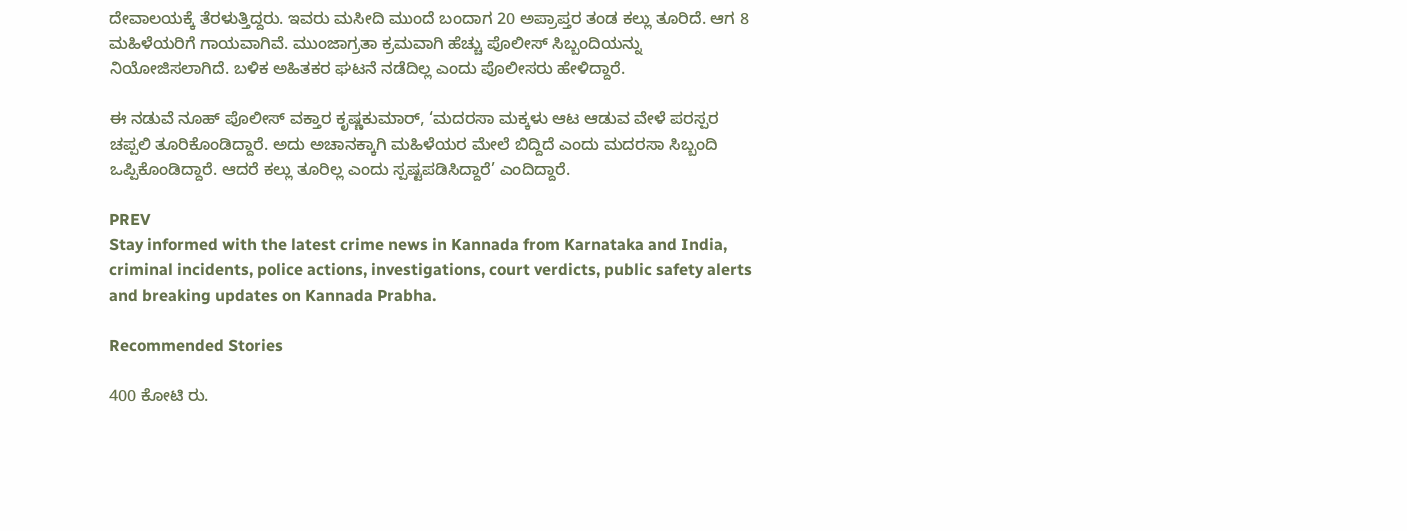ದೇವಾಲಯಕ್ಕೆ ತೆರಳುತ್ತಿದ್ದರು. ಇವರು ಮಸೀದಿ ಮುಂದೆ ಬಂದಾಗ 20 ಅಪ್ರಾಪ್ತರ ತಂಡ ಕಲ್ಲು ತೂರಿದೆ. ಆಗ 8 ಮಹಿಳೆಯರಿಗೆ ಗಾಯವಾಗಿವೆ. ಮುಂಜಾಗ್ರತಾ ಕ್ರಮವಾಗಿ ಹೆಚ್ಚು ಪೊಲೀಸ್ ಸಿಬ್ಬಂದಿಯನ್ನು ನಿಯೋಜಿಸಲಾಗಿದೆ. ಬಳಿಕ ಅಹಿತಕರ ಘಟನೆ ನಡೆದಿಲ್ಲ ಎಂದು ಪೊಲೀಸರು ಹೇಳಿದ್ದಾರೆ.

ಈ ನಡುವೆ ನೂಹ್‌ ಪೊಲೀಸ್‌ ವಕ್ತಾರ ಕೃಷ್ಣಕುಮಾರ್‌, ‘ಮದರಸಾ ಮಕ್ಕಳು ಆಟ ಆಡುವ ವೇಳೆ ಪರಸ್ಪರ ಚಪ್ಪಲಿ ತೂರಿಕೊಂಡಿದ್ದಾರೆ. ಅದು ಅಚಾನಕ್ಕಾಗಿ ಮಹಿಳೆಯರ ಮೇಲೆ ಬಿದ್ದಿದೆ ಎಂದು ಮದರಸಾ ಸಿಬ್ಬಂದಿ ಒಪ್ಪಿಕೊಂಡಿದ್ದಾರೆ. ಆದರೆ ಕಲ್ಲು ತೂರಿಲ್ಲ ಎಂದು ಸ್ಪಷ್ಟಪಡಿಸಿದ್ದಾರೆ’ ಎಂದಿದ್ದಾರೆ.

PREV
Stay informed with the latest crime news in Kannada from Karnataka and India, criminal incidents, police actions, investigations, court verdicts, public safety alerts and breaking updates on Kannada Prabha.

Recommended Stories

400 ಕೋಟಿ ರು.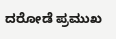ದರೋಡೆ ಪ್ರಮುಖ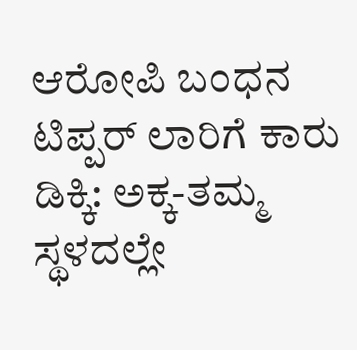ಆರೋಪಿ ಬಂಧನ
ಟಿಪ್ಪರ್ ಲಾರಿಗೆ ಕಾರು ಡಿಕ್ಕಿ: ಅಕ್ಕ-ತಮ್ಮ ಸ್ಥಳದಲ್ಲೇ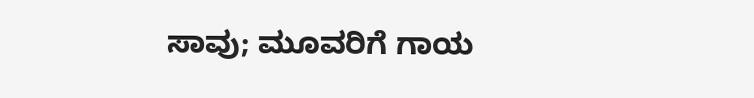ಸಾವು; ಮೂವರಿಗೆ ಗಾಯ